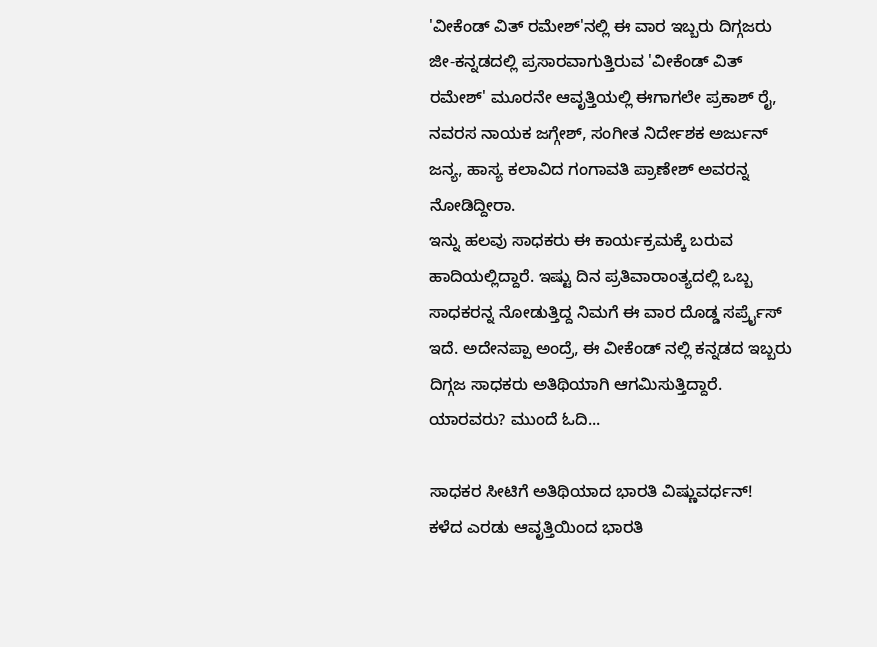'ವೀಕೆಂಡ್ ವಿತ್ ರಮೇಶ್'ನಲ್ಲಿ ಈ ವಾರ ಇಬ್ಬರು ದಿಗ್ಗಜರು
ಜೀ-ಕನ್ನಡದಲ್ಲಿ ಪ್ರಸಾರವಾಗುತ್ತಿರುವ 'ವೀಕೆಂಡ್ ವಿತ್ ರಮೇಶ್' ಮೂರನೇ ಆವೃತ್ತಿಯಲ್ಲಿ ಈಗಾಗಲೇ ಪ್ರಕಾಶ್ ರೈ, ನವರಸ ನಾಯಕ ಜಗ್ಗೇಶ್, ಸಂಗೀತ ನಿರ್ದೇಶಕ ಅರ್ಜುನ್ ಜನ್ಯ, ಹಾಸ್ಯ ಕಲಾವಿದ ಗಂಗಾವತಿ ಪ್ರಾಣೇಶ್ ಅವರನ್ನ ನೋಡಿದ್ದೀರಾ.
ಇನ್ನು ಹಲವು ಸಾಧಕರು ಈ ಕಾರ್ಯಕ್ರಮಕ್ಕೆ ಬರುವ ಹಾದಿಯಲ್ಲಿದ್ದಾರೆ. ಇಷ್ಟು ದಿನ ಪ್ರತಿವಾರಾಂತ್ಯದಲ್ಲಿ ಒಬ್ಬ ಸಾಧಕರನ್ನ ನೋಡುತ್ತಿದ್ದ ನಿಮಗೆ ಈ ವಾರ ದೊಡ್ಡ ಸರ್ಪ್ರೈಸ್ ಇದೆ. ಅದೇನಪ್ಪಾ ಅಂದ್ರೆ, ಈ ವೀಕೆಂಡ್ ನಲ್ಲಿ ಕನ್ನಡದ ಇಬ್ಬರು ದಿಗ್ಗಜ ಸಾಧಕರು ಅತಿಥಿಯಾಗಿ ಆಗಮಿಸುತ್ತಿದ್ದಾರೆ. ಯಾರವರು? ಮುಂದೆ ಓದಿ...

ಸಾಧಕರ ಸೀಟಿಗೆ ಅತಿಥಿಯಾದ ಭಾರತಿ ವಿಷ್ಣುವರ್ಧನ್!
ಕಳೆದ ಎರಡು ಆವೃತ್ತಿಯಿಂದ ಭಾರತಿ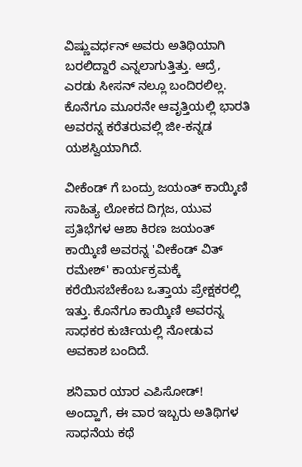ವಿಷ್ಣುವರ್ಧನ್ ಅವರು ಅತಿಥಿಯಾಗಿ ಬರಲಿದ್ದಾರೆ ಎನ್ನಲಾಗುತ್ತಿತ್ತು. ಆದ್ರೆ, ಎರಡು ಸೀಸನ್ ನಲ್ಲೂ ಬಂದಿರಲಿಲ್ಲ. ಕೊನೆಗೂ ಮೂರನೇ ಆವೃತ್ತಿಯಲ್ಲಿ ಭಾರತಿ ಅವರನ್ನ ಕರೆತರುವಲ್ಲಿ ಜೀ-ಕನ್ನಡ ಯಶಸ್ವಿಯಾಗಿದೆ.

ವೀಕೆಂಡ್ ಗೆ ಬಂದ್ರು ಜಯಂತ್ ಕಾಯ್ಕಿಣಿ
ಸಾಹಿತ್ಯ ಲೋಕದ ದಿಗ್ಗಜ, ಯುವ ಪ್ರತಿಭೆಗಳ ಆಶಾ ಕಿರಣ ಜಯಂತ್ ಕಾಯ್ಕಿಣಿ ಅವರನ್ನ 'ವೀಕೆಂಡ್ ವಿತ್ ರಮೇಶ್' ಕಾರ್ಯಕ್ರಮಕ್ಕೆ ಕರೆಯಿಸಬೇಕೆಂಬ ಒತ್ತಾಯ ಪ್ರೇಕ್ಷಕರಲ್ಲಿ ಇತ್ತು. ಕೊನೆಗೂ ಕಾಯ್ಕಿಣಿ ಅವರನ್ನ ಸಾಧಕರ ಕುರ್ಚಿಯಲ್ಲಿ ನೋಡುವ ಅವಕಾಶ ಬಂದಿದೆ.

ಶನಿವಾರ ಯಾರ ಎಪಿಸೋಡ್!
ಅಂದ್ಹಾಗೆ, ಈ ವಾರ ಇಬ್ಬರು ಅತಿಥಿಗಳ ಸಾಧನೆಯ ಕಥೆ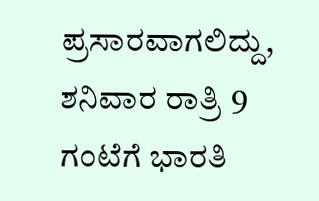ಪ್ರಸಾರವಾಗಲಿದ್ದು, ಶನಿವಾರ ರಾತ್ರಿ 9 ಗಂಟೆಗೆ ಭಾರತಿ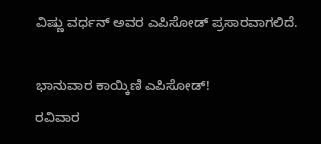ವಿಷ್ಣು ವರ್ಧನ್ ಅವರ ಎಪಿಸೋಡ್ ಪ್ರಸಾರವಾಗಲಿದೆ.

ಭಾನುವಾರ ಕಾಯ್ಕಿಣಿ ಎಪಿಸೋಡ್!
ರವಿವಾರ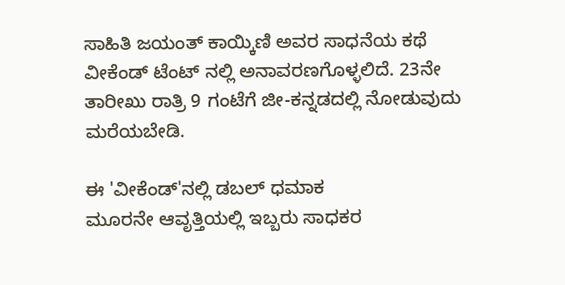ಸಾಹಿತಿ ಜಯಂತ್ ಕಾಯ್ಕಿಣಿ ಅವರ ಸಾಧನೆಯ ಕಥೆ ವೀಕೆಂಡ್ ಟೆಂಟ್ ನಲ್ಲಿ ಅನಾವರಣಗೊಳ್ಳಲಿದೆ. 23ನೇ ತಾರೀಖು ರಾತ್ರಿ 9 ಗಂಟೆಗೆ ಜೀ-ಕನ್ನಡದಲ್ಲಿ ನೋಡುವುದು ಮರೆಯಬೇಡಿ.

ಈ 'ವೀಕೆಂಡ್'ನಲ್ಲಿ ಡಬಲ್ ಧಮಾಕ
ಮೂರನೇ ಆವೃತ್ತಿಯಲ್ಲಿ ಇಬ್ಬರು ಸಾಧಕರ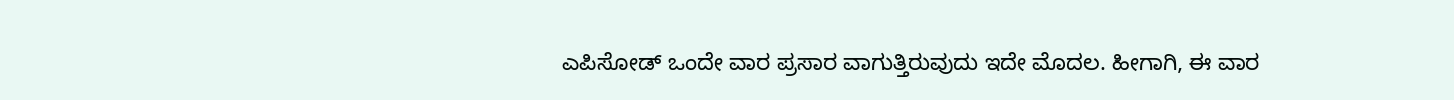ಎಪಿಸೋಡ್ ಒಂದೇ ವಾರ ಪ್ರಸಾರ ವಾಗುತ್ತಿರುವುದು ಇದೇ ಮೊದಲ. ಹೀಗಾಗಿ, ಈ ವಾರ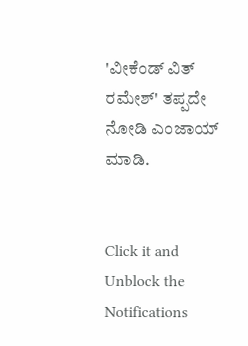'ವೀಕೆಂಡ್ ವಿತ್ ರಮೇಶ್' ತಪ್ಪದೇ ನೋಡಿ ಎಂಜಾಯ್ ಮಾಡಿ.


Click it and Unblock the Notifications